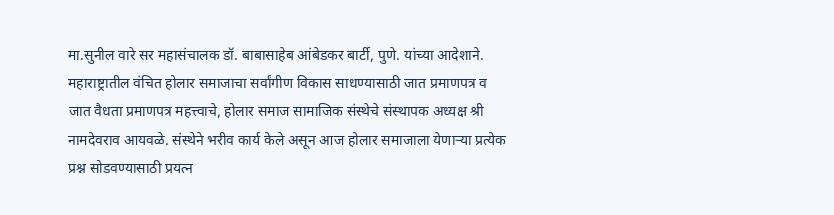मा.सुनील वारे सर महासंचालक डॉ. बाबासाहेब आंबेडकर बार्टी, पुणे. यांच्या आदेशाने. महाराष्ट्रातील वंचित होलार समाजाचा सर्वांगीण विकास साधण्यासाठी जात प्रमाणपत्र व जात वैधता प्रमाणपत्र महत्त्वाचे, होलार समाज सामाजिक संस्थेचे संस्थापक अध्यक्ष श्री नामदेवराव आयवळे. संस्थेने भरीव कार्य केले असून आज होलार समाजाला येणाऱ्या प्रत्येक प्रश्न सोडवण्यासाठी प्रयत्न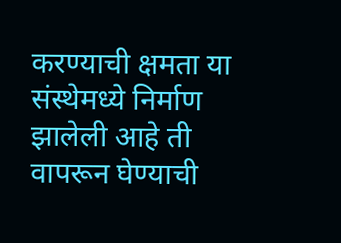करण्याची क्षमता या संस्थेमध्ये निर्माण झालेली आहे ती वापरून घेण्याची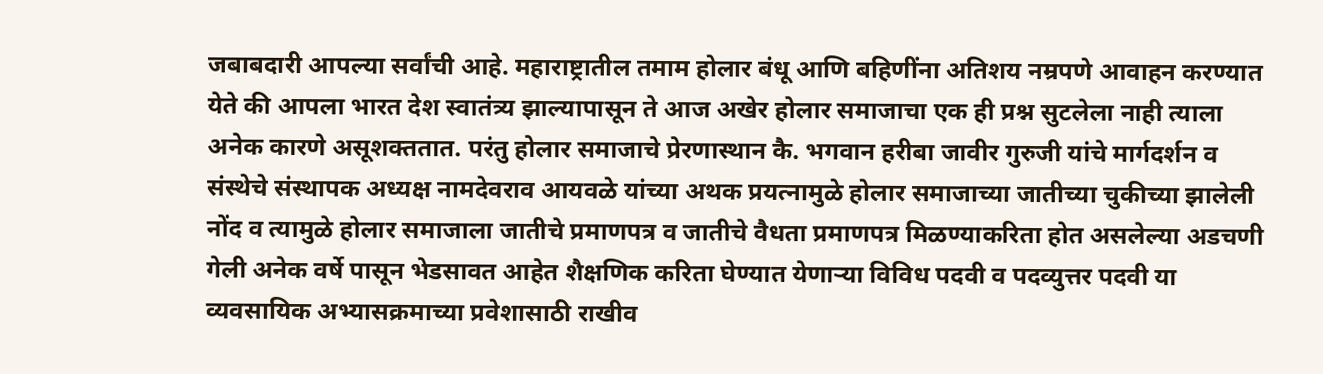जबाबदारी आपल्या सर्वांची आहे. महाराष्ट्रातील तमाम होलार बंधू आणि बहिणींना अतिशय नम्रपणे आवाहन करण्यात येते की आपला भारत देश स्वातंत्र्य झाल्यापासून ते आज अखेर होलार समाजाचा एक ही प्रश्न सुटलेला नाही त्याला अनेक कारणे असूशक्ततात. परंतु होलार समाजाचे प्रेरणास्थान कै. भगवान हरीबा जावीर गुरुजी यांचे मार्गदर्शन व संस्थेचे संस्थापक अध्यक्ष नामदेवराव आयवळे यांच्या अथक प्रयत्नामुळे होलार समाजाच्या जातीच्या चुकीच्या झालेली नोंद व त्यामुळे होलार समाजाला जातीचे प्रमाणपत्र व जातीचे वैधता प्रमाणपत्र मिळण्याकरिता होत असलेल्या अडचणी गेली अनेक वर्षे पासून भेडसावत आहेत शैक्षणिक करिता घेण्यात येणाऱ्या विविध पदवी व पदव्युत्तर पदवी या व्यवसायिक अभ्यासक्रमाच्या प्रवेशासाठी राखीव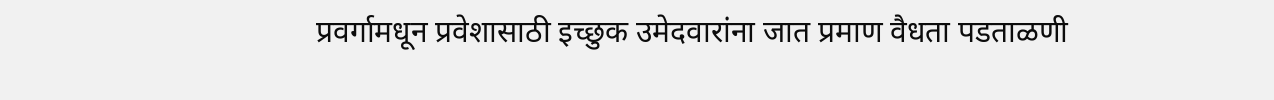प्रवर्गामधून प्रवेशासाठी इच्छुक उमेदवारांना जात प्रमाण वैधता पडताळणी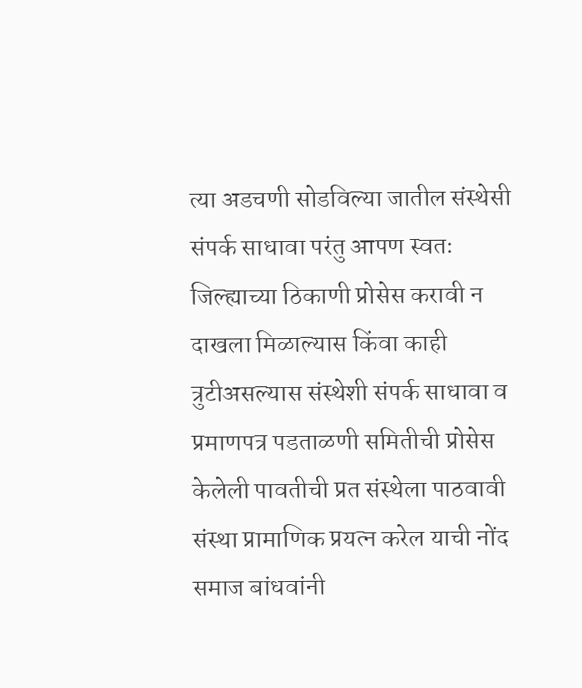त्या अडचणी सोडविल्या जातील संस्थेसी संपर्क साधावा परंतु आपण स्वतः जिल्ह्याच्या ठिकाणी प्रोसेस करावी न दाखला मिळाल्यास किंवा काही त्रुटीअसल्यास संस्थेशी संपर्क साधावा व प्रमाणपत्र पडताळणी समितीची प्रोसेस केलेली पावतीची प्रत संस्थेला पाठवावी संस्था प्रामाणिक प्रयत्न करेल याची नोंद समाज बांधवांनी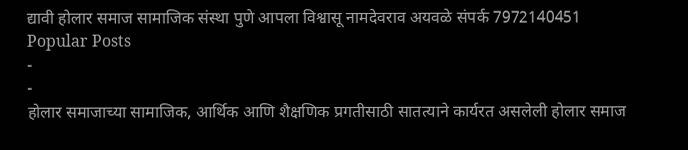द्यावी होलार समाज सामाजिक संस्था पुणे आपला विश्वासू नामदेवराव अयवळे संपर्क 7972140451
Popular Posts
-
-
होलार समाजाच्या सामाजिक, आर्थिक आणि शैक्षणिक प्रगतीसाठी सातत्याने कार्यरत असलेली होलार समाज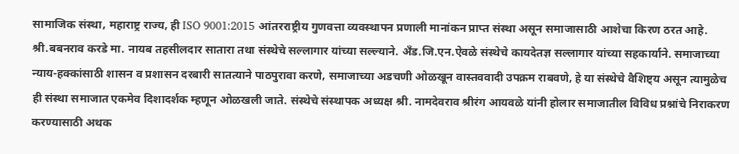सामाजिक संस्था, महाराष्ट्र राज्य, ही ISO 9001:2015 आंतरराष्ट्रीय गुणवत्ता व्यवस्थापन प्रणाली मानांकन प्राप्त संस्था असून समाजासाठी आशेचा किरण ठरत आहे. श्री.बबनराव करडे मा. नायब तहसीलदार सातारा तथा संस्थेचे सल्लागार यांच्या सल्ल्याने. अँड.जि.एन.ऐवळे संस्थेचे कायदेतज्ञ सल्लागार यांच्या सहकार्याने. समाजाच्या न्याय-हक्कांसाठी शासन व प्रशासन दरबारी सातत्याने पाठपुरावा करणे, समाजाच्या अडचणी ओळखून वास्तववादी उपक्रम राबवणे, हे या संस्थेचे वैशिष्ट्य असून त्यामुळेच ही संस्था समाजात एकमेव दिशादर्शक म्हणून ओळखली जाते. संस्थेचे संस्थापक अध्यक्ष श्री. नामदेवराव श्रीरंग आयवळे यांनी होलार समाजातील विविध प्रश्नांचे निराकरण करण्यासाठी अथक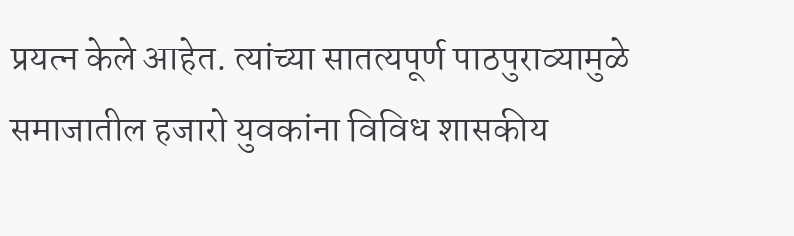प्रयत्न केले आहेत. त्यांच्या सातत्यपूर्ण पाठपुराव्यामुळे समाजातील हजारो युवकांना विविध शासकीय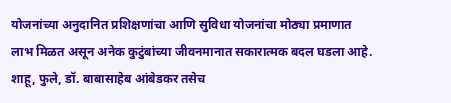योजनांच्या अनुदानित प्रशिक्षणांचा आणि सुविधा योजनांचा मोठ्या प्रमाणात लाभ मिळत असून अनेक कुटुंबांच्या जीवनमानात सकारात्मक बदल घडला आहे. शाहू, फुले, डॉ. बाबासाहेब आंबेडकर तसेच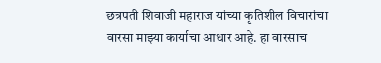छत्रपती शिवाजी महाराज यांच्या कृतिशील विचारांचा वारसा माझ्या कार्याचा आधार आहे. हा वारसाच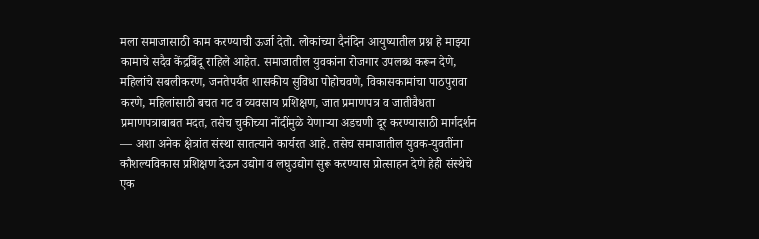मला समाजासाठी काम करण्याची ऊर्जा देतो. लोकांच्या दैनंदिन आयुष्यातील प्रश्न हे माझ्या कामाचे सदैव केंद्रबिंदू राहिले आहेत. समाजातील युवकांना रोजगार उपलब्ध करून देणे, महिलांचे सबलीकरण, जनतेपर्यंत शासकीय सुविधा पोहोचवणे, विकासकामांचा पाठपुरावा करणे, महिलांसाठी बचत गट व व्यवसाय प्रशिक्षण, जात प्रमाणपत्र व जातीवैधता प्रमाणपत्राबाबत मदत, तसेच चुकीच्या नोंदींमुळे येणाऱ्या अडचणी दूर करण्यासाठी मार्गदर्शन — अशा अनेक क्षेत्रांत संस्था सातत्याने कार्यरत आहे. तसेच समाजातील युवक-युवतींना कौशल्यविकास प्रशिक्षण देऊन उद्योग व लघुउद्योग सुरू करण्यास प्रोत्साहन देणे हेही संस्थेचे एक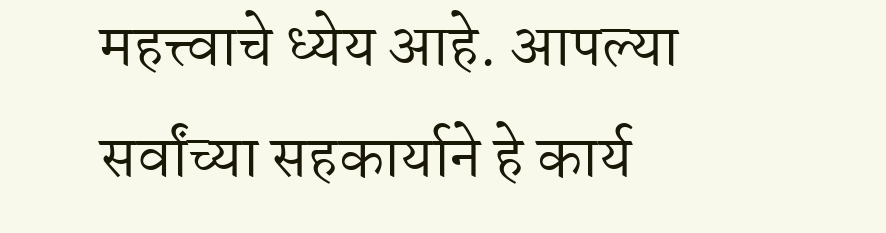महत्त्वाचे ध्येय आहे. आपल्या सर्वांच्या सहकार्याने हे कार्य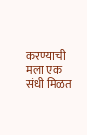करण्याची मला एक संधी मिळत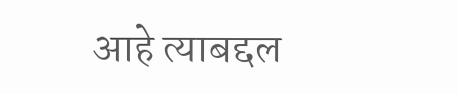आहे त्याबद्दल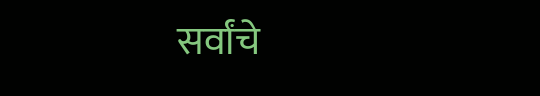सर्वांचे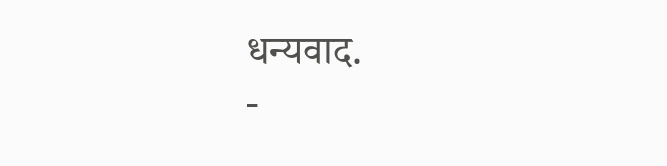धन्यवाद.
-